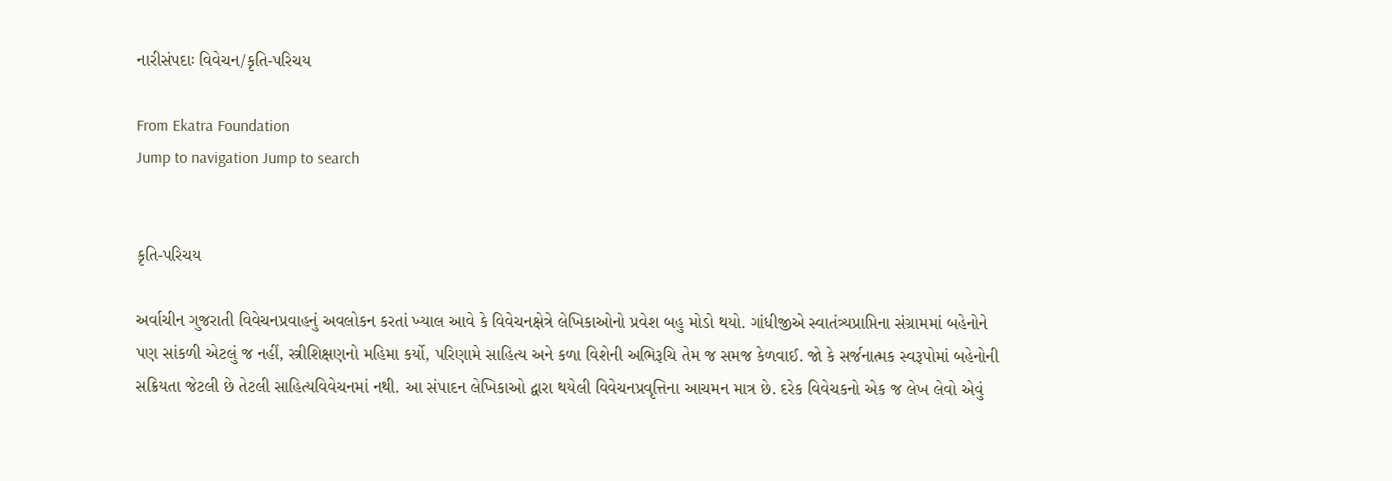નારીસંપદાઃ વિવેચન/કૃતિ-પરિચય

From Ekatra Foundation
Jump to navigation Jump to search


કૃતિ-પરિચય

અર્વાચીન ગુજરાતી વિવેચનપ્રવાહનું અવલોકન કરતાં ખ્યાલ આવે કે વિવેચનક્ષેત્રે લેખિકાઓનો પ્રવેશ બહુ મોડો થયો. ગાંધીજીએ સ્વાતંત્ર્યપ્રાપ્તિના સંગ્રામમાં બહેનોને પણ સાંકળી એટલું જ નહીં, સ્ત્રીશિક્ષણનો મહિમા કર્યો, પરિણામે સાહિત્ય અને કળા વિશેની અભિરૂચિ તેમ જ સમજ કેળવાઈ. જો કે સર્જનાત્મક સ્વરૂપોમાં બહેનોની સક્રિયતા જેટલી છે તેટલી સાહિત્યવિવેચનમાં નથી. આ સંપાદન લેખિકાઓ દ્વારા થયેલી વિવેચનપ્રવૃત્તિના આચમન માત્ર છે. દરેક વિવેચકનો એક જ લેખ લેવો એવું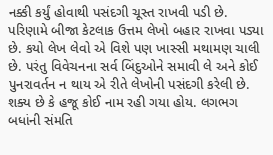નક્કી કર્યું હોવાથી પસંદગી ચૂસ્ત રાખવી પડી છે. પરિણામે બીજા કેટલાક ઉત્તમ લેખો બહાર રાખવા પડ્યા છે. કયો લેખ લેવો એ વિશે પણ ખાસ્સી મથામણ ચાલી છે. પરંતુ વિવેચનના સર્વ બિંદુઓને સમાવી લે અને કોઈ પુનરાવર્તન ન થાય એ રીતે લેખોની પસંદગી કરેલી છે. શક્ય છે કે હજૂ કોઈ નામ રહી ગયા હોય. લગભગ બધાંની સંમતિ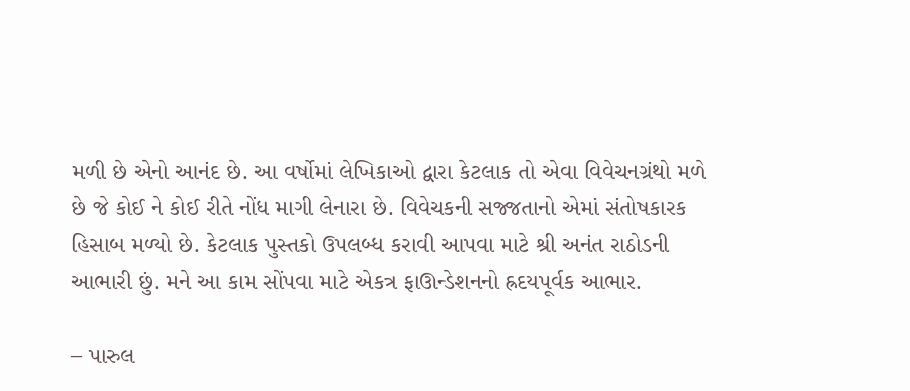મળી છે એનો આનંદ છે. આ વર્ષોમાં લેખિકાઓ દ્વારા કેટલાક તો એવા વિવેચનગ્રંથો મળે છે જે કોઈ ને કોઈ રીતે નોંધ માગી લેનારા છે. વિવેચકની સજ્જતાનો એમાં સંતોષકારક હિસાબ મળ્યો છે. કેટલાક પુસ્તકો ઉપલબ્ધ કરાવી આપવા માટે શ્રી અનંત રાઠોડની આભારી છું. મને આ કામ સોંપવા માટે એકત્ર ફાઊન્ડેશનનો હ્રદયપૂર્વક આભાર.

– પારુલ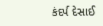કંદર્પ દેસાઈ